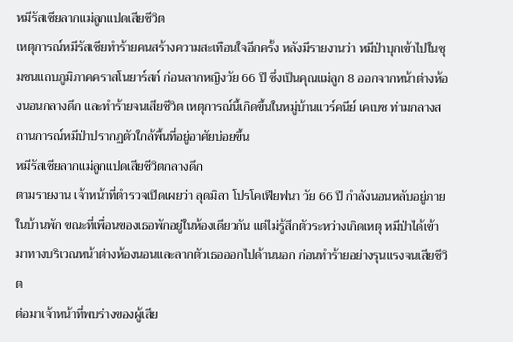หมีรัสเซียลากแม่ลูกแปดเสียชีวิต
เหตุการณ์หมีรัสเซียทำร้ายคนสร้างความสะเทือนใจอีกครั้ง หลังมีรายงานว่า หมีป่าบุกเข้าไปในชุมชนแถบภูมิภาคคราสโนยาร์สก์ ก่อนลากหญิงวัย 66 ปี ซึ่งเป็นคุณแม่ลูก 8 ออกจากหน้าต่างห้องนอนกลางดึก และทำร้ายจนเสียชีวิต เหตุการณ์นี้เกิดขึ้นในหมู่บ้านแวร์คนีย์ เคเบช ท่ามกลางสถานการณ์หมีป่าปรากฏตัวใกล้พื้นที่อยู่อาศัยบ่อยขึ้น
หมีรัสเซียลากแม่ลูกแปดเสียชีวิตกลางดึก
ตามรายงาน เจ้าหน้าที่ตำรวจเปิดเผยว่า ลุดมิลา โปรโคเฟียฟนา วัย 66 ปี กำลังนอนหลับอยู่ภายในบ้านพัก ขณะที่เพื่อนของเธอพักอยู่ในห้องเดียวกัน แต่ไม่รู้สึกตัวระหว่างเกิดเหตุ หมีป่าได้เข้ามาทางบริเวณหน้าต่างห้องนอนและลากตัวเธอออกไปด้านนอก ก่อนทำร้ายอย่างรุนแรงจนเสียชีวิต
ต่อมาเจ้าหน้าที่พบร่างของผู้เสีย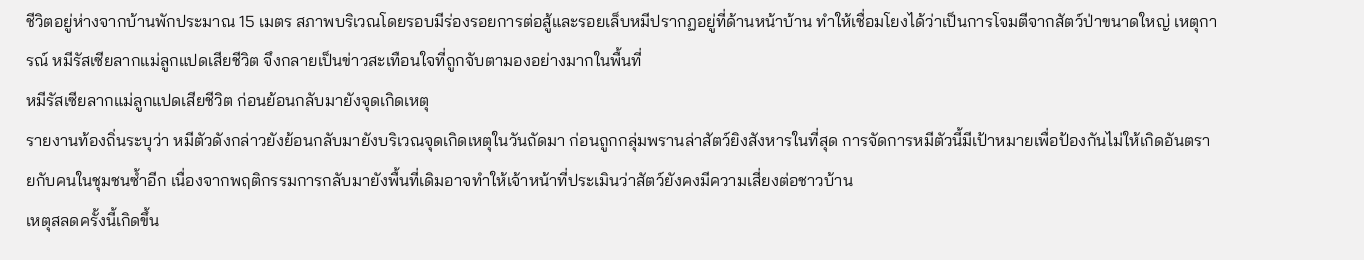ชีวิตอยู่ห่างจากบ้านพักประมาณ 15 เมตร สภาพบริเวณโดยรอบมีร่องรอยการต่อสู้และรอยเล็บหมีปรากฏอยู่ที่ด้านหน้าบ้าน ทำให้เชื่อมโยงได้ว่าเป็นการโจมตีจากสัตว์ป่าขนาดใหญ่ เหตุการณ์ หมีรัสเซียลากแม่ลูกแปดเสียชีวิต จึงกลายเป็นข่าวสะเทือนใจที่ถูกจับตามองอย่างมากในพื้นที่
หมีรัสเซียลากแม่ลูกแปดเสียชีวิต ก่อนย้อนกลับมายังจุดเกิดเหตุ
รายงานท้องถิ่นระบุว่า หมีตัวดังกล่าวยังย้อนกลับมายังบริเวณจุดเกิดเหตุในวันถัดมา ก่อนถูกกลุ่มพรานล่าสัตว์ยิงสังหารในที่สุด การจัดการหมีตัวนี้มีเป้าหมายเพื่อป้องกันไม่ให้เกิดอันตรายกับคนในชุมชนซ้ำอีก เนื่องจากพฤติกรรมการกลับมายังพื้นที่เดิมอาจทำให้เจ้าหน้าที่ประเมินว่าสัตว์ยังคงมีความเสี่ยงต่อชาวบ้าน
เหตุสลดครั้งนี้เกิดขึ้น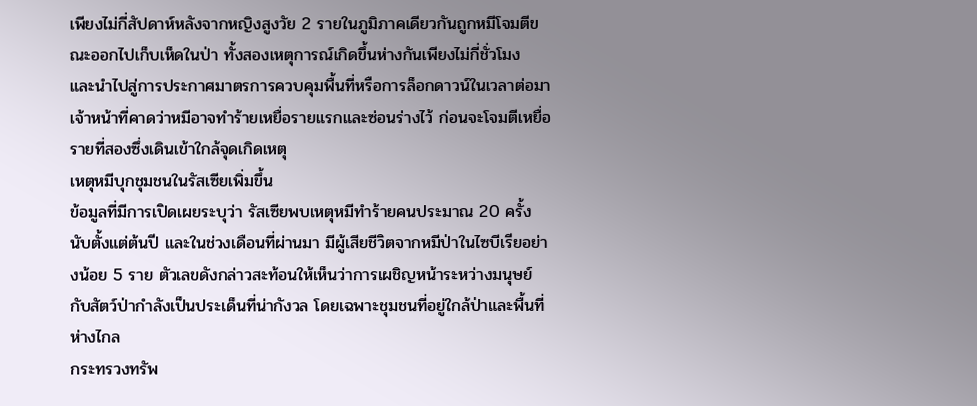เพียงไม่กี่สัปดาห์หลังจากหญิงสูงวัย 2 รายในภูมิภาคเดียวกันถูกหมีโจมตีขณะออกไปเก็บเห็ดในป่า ทั้งสองเหตุการณ์เกิดขึ้นห่างกันเพียงไม่กี่ชั่วโมง และนำไปสู่การประกาศมาตรการควบคุมพื้นที่หรือการล็อกดาวน์ในเวลาต่อมา เจ้าหน้าที่คาดว่าหมีอาจทำร้ายเหยื่อรายแรกและซ่อนร่างไว้ ก่อนจะโจมตีเหยื่อรายที่สองซึ่งเดินเข้าใกล้จุดเกิดเหตุ
เหตุหมีบุกชุมชนในรัสเซียเพิ่มขึ้น
ข้อมูลที่มีการเปิดเผยระบุว่า รัสเซียพบเหตุหมีทำร้ายคนประมาณ 20 ครั้งนับตั้งแต่ต้นปี และในช่วงเดือนที่ผ่านมา มีผู้เสียชีวิตจากหมีป่าในไซบีเรียอย่างน้อย 5 ราย ตัวเลขดังกล่าวสะท้อนให้เห็นว่าการเผชิญหน้าระหว่างมนุษย์กับสัตว์ป่ากำลังเป็นประเด็นที่น่ากังวล โดยเฉพาะชุมชนที่อยู่ใกล้ป่าและพื้นที่ห่างไกล
กระทรวงทรัพ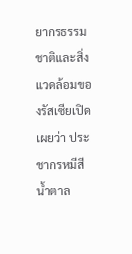ยากรธรรมชาติและสิ่งแวดล้อมของรัสเซียเปิดเผยว่า ประชากรหมีสีน้ำตาล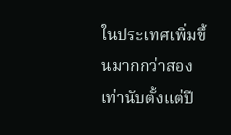ในประเทศเพิ่มขึ้นมากกว่าสองเท่านับตั้งแต่ปี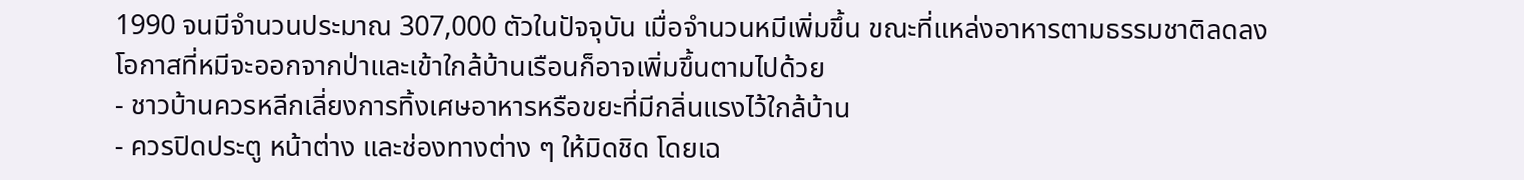1990 จนมีจำนวนประมาณ 307,000 ตัวในปัจจุบัน เมื่อจำนวนหมีเพิ่มขึ้น ขณะที่แหล่งอาหารตามธรรมชาติลดลง โอกาสที่หมีจะออกจากป่าและเข้าใกล้บ้านเรือนก็อาจเพิ่มขึ้นตามไปด้วย
- ชาวบ้านควรหลีกเลี่ยงการทิ้งเศษอาหารหรือขยะที่มีกลิ่นแรงไว้ใกล้บ้าน
- ควรปิดประตู หน้าต่าง และช่องทางต่าง ๆ ให้มิดชิด โดยเฉ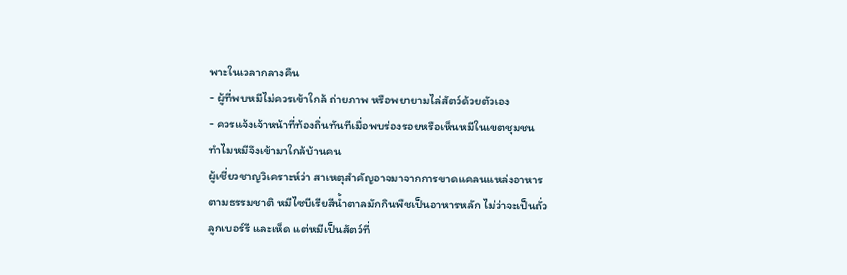พาะในเวลากลางคืน
- ผู้ที่พบหมีไม่ควรเข้าใกล้ ถ่ายภาพ หรือพยายามไล่สัตว์ด้วยตัวเอง
- ควรแจ้งเจ้าหน้าที่ท้องถิ่นทันทีเมื่อพบร่องรอยหรือเห็นหมีในเขตชุมชน
ทำไมหมีจึงเข้ามาใกล้บ้านคน
ผู้เชี่ยวชาญวิเคราะห์ว่า สาเหตุสำคัญอาจมาจากการขาดแคลนแหล่งอาหารตามธรรมชาติ หมีไซบีเรียสีน้ำตาลมักกินพืชเป็นอาหารหลัก ไม่ว่าจะเป็นถั่ว ลูกเบอร์รี และเห็ด แต่หมีเป็นสัตว์ที่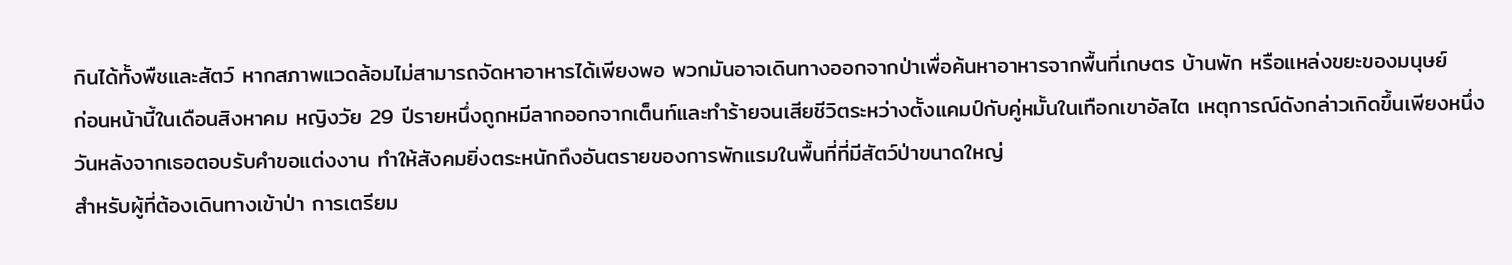กินได้ทั้งพืชและสัตว์ หากสภาพแวดล้อมไม่สามารถจัดหาอาหารได้เพียงพอ พวกมันอาจเดินทางออกจากป่าเพื่อค้นหาอาหารจากพื้นที่เกษตร บ้านพัก หรือแหล่งขยะของมนุษย์
ก่อนหน้านี้ในเดือนสิงหาคม หญิงวัย 29 ปีรายหนึ่งถูกหมีลากออกจากเต็นท์และทำร้ายจนเสียชีวิตระหว่างตั้งแคมป์กับคู่หมั้นในเทือกเขาอัลไต เหตุการณ์ดังกล่าวเกิดขึ้นเพียงหนึ่งวันหลังจากเธอตอบรับคำขอแต่งงาน ทำให้สังคมยิ่งตระหนักถึงอันตรายของการพักแรมในพื้นที่ที่มีสัตว์ป่าขนาดใหญ่
สำหรับผู้ที่ต้องเดินทางเข้าป่า การเตรียม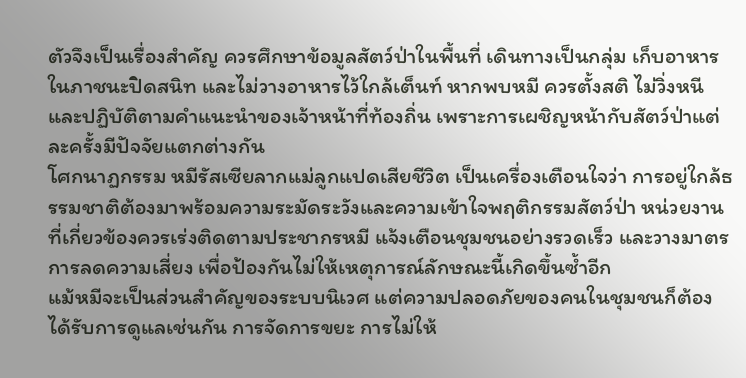ตัวจึงเป็นเรื่องสำคัญ ควรศึกษาข้อมูลสัตว์ป่าในพื้นที่ เดินทางเป็นกลุ่ม เก็บอาหารในภาชนะปิดสนิท และไม่วางอาหารไว้ใกล้เต็นท์ หากพบหมี ควรตั้งสติ ไม่วิ่งหนี และปฏิบัติตามคำแนะนำของเจ้าหน้าที่ท้องถิ่น เพราะการเผชิญหน้ากับสัตว์ป่าแต่ละครั้งมีปัจจัยแตกต่างกัน
โศกนาฏกรรม หมีรัสเซียลากแม่ลูกแปดเสียชีวิต เป็นเครื่องเตือนใจว่า การอยู่ใกล้ธรรมชาติต้องมาพร้อมความระมัดระวังและความเข้าใจพฤติกรรมสัตว์ป่า หน่วยงานที่เกี่ยวข้องควรเร่งติดตามประชากรหมี แจ้งเตือนชุมชนอย่างรวดเร็ว และวางมาตรการลดความเสี่ยง เพื่อป้องกันไม่ให้เหตุการณ์ลักษณะนี้เกิดขึ้นซ้ำอีก
แม้หมีจะเป็นส่วนสำคัญของระบบนิเวศ แต่ความปลอดภัยของคนในชุมชนก็ต้องได้รับการดูแลเช่นกัน การจัดการขยะ การไม่ให้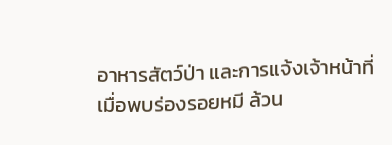อาหารสัตว์ป่า และการแจ้งเจ้าหน้าที่เมื่อพบร่องรอยหมี ล้วน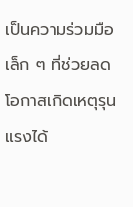เป็นความร่วมมือเล็ก ๆ ที่ช่วยลดโอกาสเกิดเหตุรุนแรงได้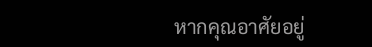หากคุณอาศัยอยู่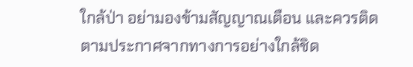ใกล้ป่า อย่ามองข้ามสัญญาณเตือน และควรติดตามประกาศจากทางการอย่างใกล้ชิด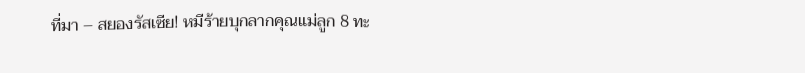ที่มา – สยองรัสเซีย! หมีร้ายบุกลากคุณแม่ลูก 8 ทะ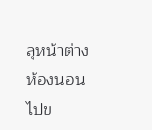ลุหน้าต่างห้องนอนไปข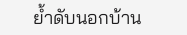ย้ำดับนอกบ้าน